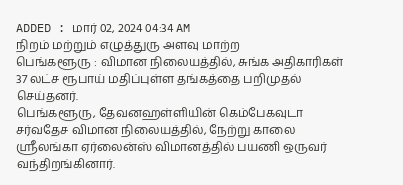ADDED : மார் 02, 2024 04:34 AM
நிறம் மற்றும் எழுத்துரு அளவு மாற்ற
பெங்களூரு : விமான நிலையத்தில், சுங்க அதிகாரிகள் 37 லட்ச ரூபாய் மதிப்புள்ள தங்கத்தை பறிமுதல் செய்தனர்.
பெங்களூரு, தேவனஹள்ளியின் கெம்பேகவுடா சர்வதேச விமான நிலையத்தில், நேற்று காலை ஸ்ரீலங்கா ஏர்லைன்ஸ் விமானத்தில் பயணி ஒருவர் வந்திறங்கினார்.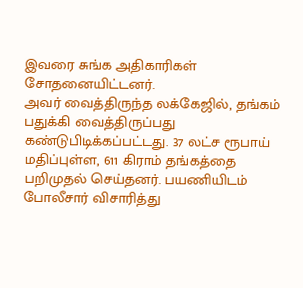இவரை சுங்க அதிகாரிகள் சோதனையிட்டனர்.
அவர் வைத்திருந்த லக்கேஜில், தங்கம் பதுக்கி வைத்திருப்பது கண்டுபிடிக்கப்பட்டது. 37 லட்ச ரூபாய் மதிப்புள்ள, 611 கிராம் தங்கத்தை பறிமுதல் செய்தனர். பயணியிடம் போலீசார் விசாரித்து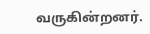வருகின்றனர்.